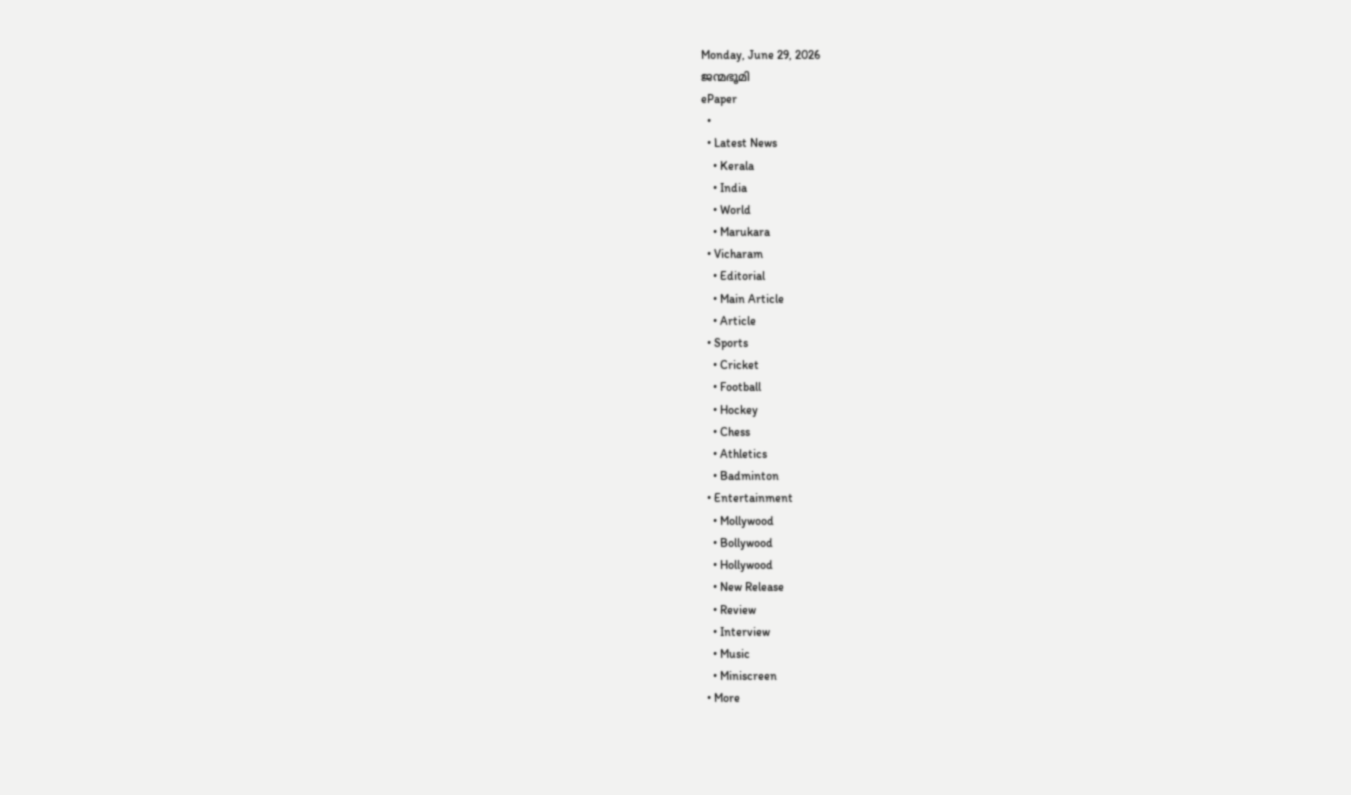Monday, June 29, 2026
ജന്മഭൂമി
ePaper
  •
  • Latest News
    • Kerala
    • India
    • World
    • Marukara
  • Vicharam
    • Editorial
    • Main Article
    • Article
  • Sports
    • Cricket
    • Football
    • Hockey
    • Chess
    • Athletics
    • Badminton
  • Entertainment
    • Mollywood
    • Bollywood
    • Hollywood
    • New Release
    • Review
    • Interview
    • Music
    • Miniscreen
  • More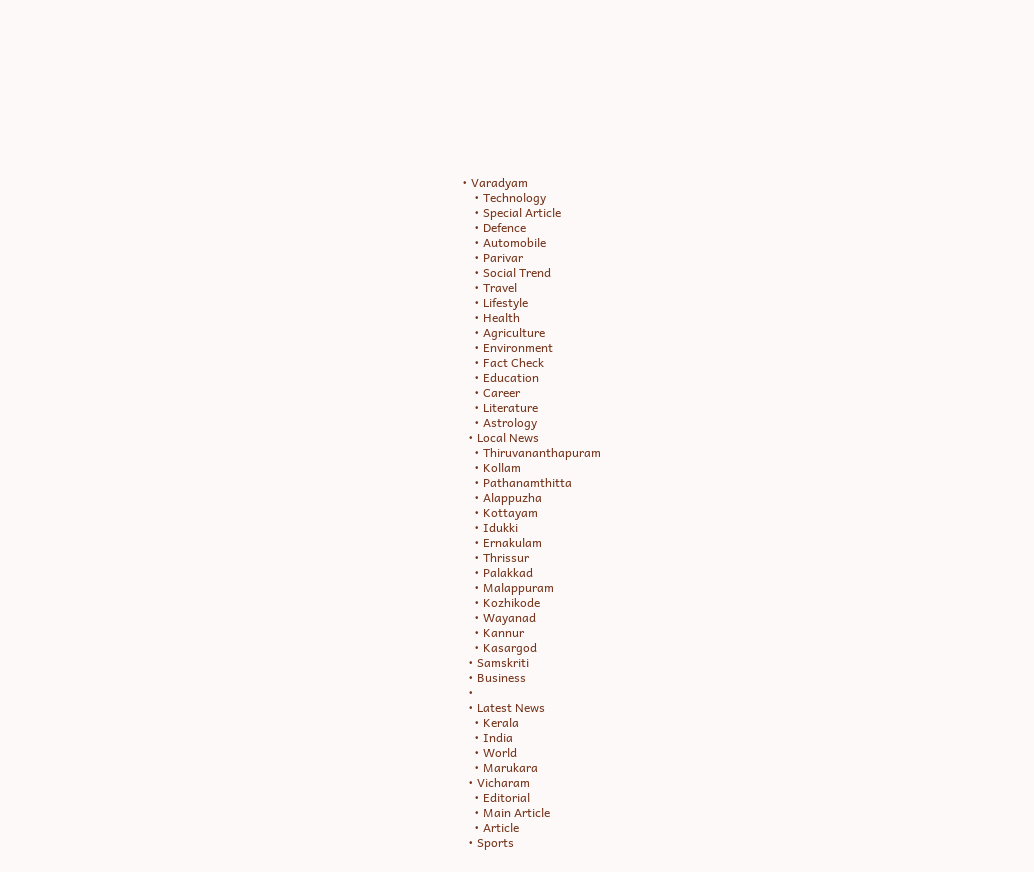• Varadyam
    • Technology
    • Special Article
    • Defence
    • Automobile
    • Parivar
    • Social Trend
    • Travel
    • Lifestyle
    • Health
    • Agriculture
    • Environment
    • Fact Check
    • Education
    • Career
    • Literature
    • Astrology
  • Local News
    • Thiruvananthapuram
    • Kollam
    • Pathanamthitta
    • Alappuzha
    • Kottayam
    • Idukki
    • Ernakulam
    • Thrissur
    • Palakkad
    • Malappuram
    • Kozhikode
    • Wayanad
    • Kannur
    • Kasargod
  • Samskriti
  • Business
  •
  • Latest News
    • Kerala
    • India
    • World
    • Marukara
  • Vicharam
    • Editorial
    • Main Article
    • Article
  • Sports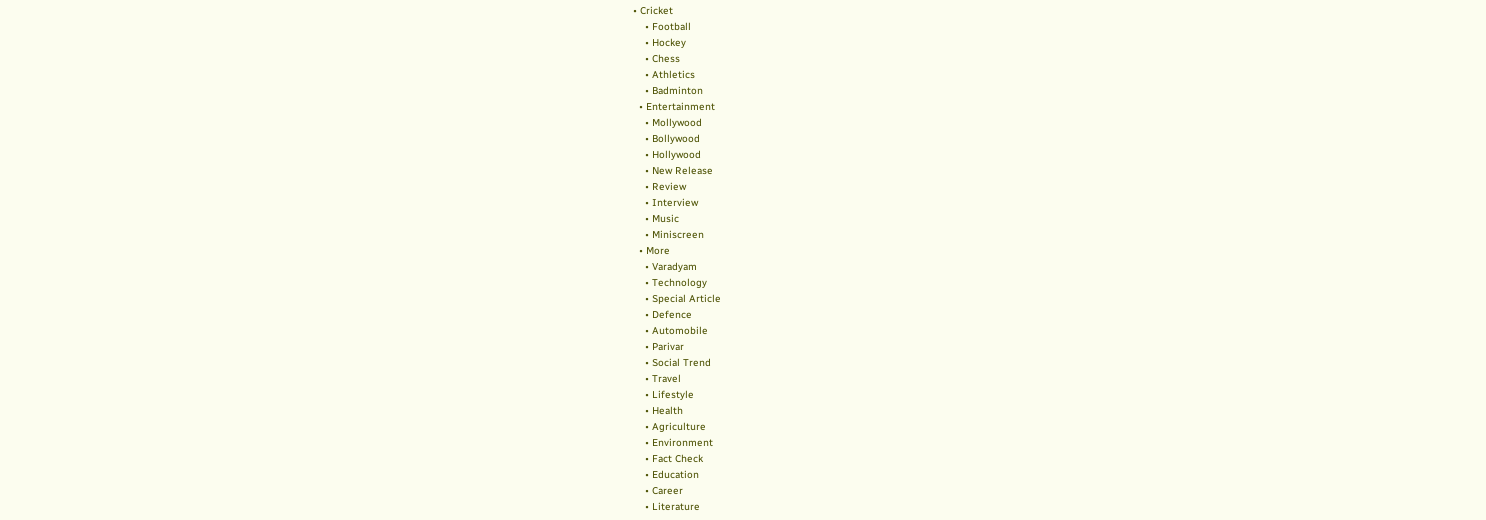• Cricket
    • Football
    • Hockey
    • Chess
    • Athletics
    • Badminton
  • Entertainment
    • Mollywood
    • Bollywood
    • Hollywood
    • New Release
    • Review
    • Interview
    • Music
    • Miniscreen
  • More
    • Varadyam
    • Technology
    • Special Article
    • Defence
    • Automobile
    • Parivar
    • Social Trend
    • Travel
    • Lifestyle
    • Health
    • Agriculture
    • Environment
    • Fact Check
    • Education
    • Career
    • Literature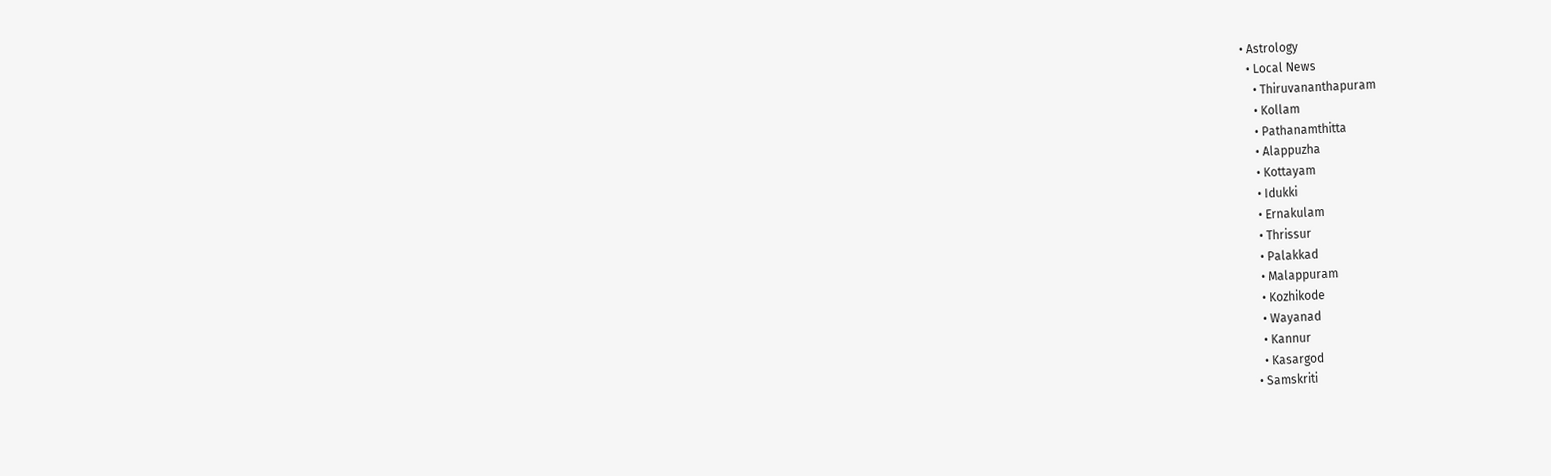• Astrology
  • Local News
    • Thiruvananthapuram
    • Kollam
    • Pathanamthitta
    • Alappuzha
    • Kottayam
    • Idukki
    • Ernakulam
    • Thrissur
    • Palakkad
    • Malappuram
    • Kozhikode
    • Wayanad
    • Kannur
    • Kasargod
  • Samskriti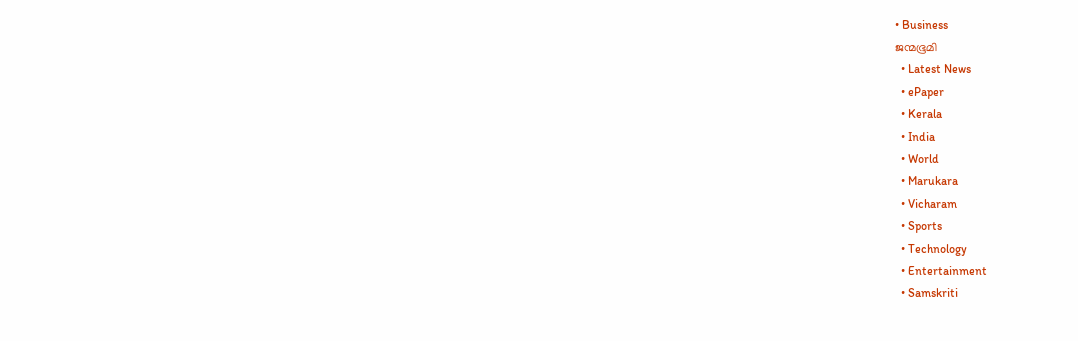• Business
ജന്മഭൂമി
  • Latest News
  • ePaper
  • Kerala
  • India
  • World
  • Marukara
  • Vicharam
  • Sports
  • Technology
  • Entertainment
  • Samskriti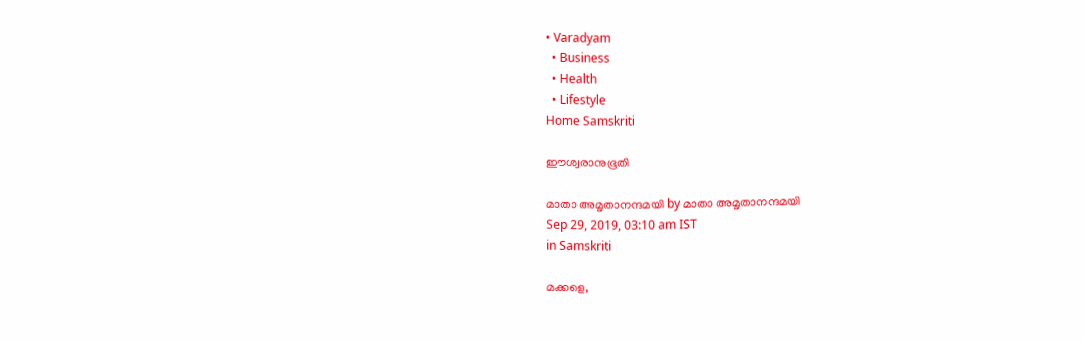• Varadyam
  • Business
  • Health
  • Lifestyle
Home Samskriti

ഈശ്വരാനുഭൂതി

മാതാ അമൃതാനന്ദമയി by മാതാ അമൃതാനന്ദമയി
Sep 29, 2019, 03:10 am IST
in Samskriti

മക്കളെ,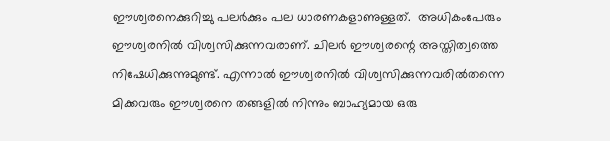ഈശ്വരനെക്കുറിച്ചു പലര്‍ക്കും പല ധാരണകളാണുള്ളത്.  അധികംപേരും ഈശ്വരനില്‍ വിശ്വസിക്കുന്നവരാണ്. ചിലര്‍ ഈശ്വരന്റെ അസ്തിത്വത്തെ നിഷേധിക്കുന്നുമുണ്ട്. എന്നാല്‍ ഈശ്വരനില്‍ വിശ്വസിക്കുന്നവരില്‍തന്നെ മിക്കവരും ഈശ്വരനെ തങ്ങളില്‍ നിന്നും ബാഹ്യമായ ഒരു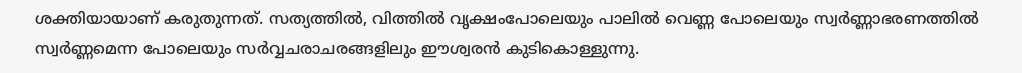ശക്തിയായാണ് കരുതുന്നത്. സത്യത്തില്‍, വിത്തില്‍ വൃക്ഷംപോലെയും പാലില്‍ വെണ്ണ പോലെയും സ്വര്‍ണ്ണാഭരണത്തില്‍ സ്വര്‍ണ്ണമെന്ന പോലെയും സര്‍വ്വചരാചരങ്ങളിലും ഈശ്വരന്‍ കുടികൊള്ളുന്നു.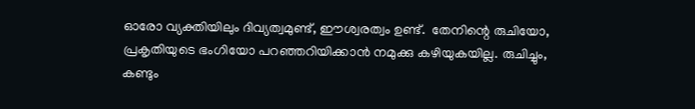ഓരോ വ്യക്തിയിലും ദിവ്യത്വമുണ്ട്, ഈശ്വരത്വം ഉണ്ട്.  തേനിന്റെ രുചിയോ, പ്രകൃതിയുടെ ഭംഗിയോ പറഞ്ഞറിയിക്കാന്‍ നമുക്കു കഴിയുകയില്ല. രുചിച്ചും, കണ്ടും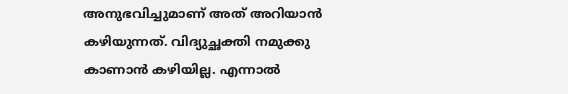അനുഭവിച്ചുമാണ് അത് അറിയാന്‍ കഴിയുന്നത്. വിദ്യുച്ഛക്തി നമുക്കു കാണാന്‍ കഴിയില്ല. എന്നാല്‍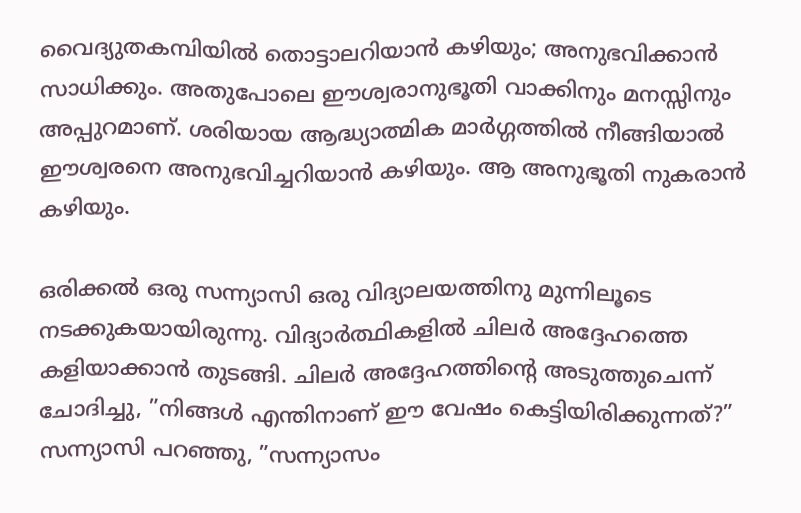വൈദ്യുതകമ്പിയില്‍ തൊട്ടാലറിയാന്‍ കഴിയും; അനുഭവിക്കാന്‍ സാധിക്കും. അതുപോലെ ഈശ്വരാനുഭൂതി വാക്കിനും മനസ്സിനും അപ്പുറമാണ്. ശരിയായ ആദ്ധ്യാത്മിക മാര്‍ഗ്ഗത്തില്‍ നീങ്ങിയാല്‍ ഈശ്വരനെ അനുഭവിച്ചറിയാന്‍ കഴിയും. ആ അനുഭൂതി നുകരാന്‍ കഴിയും.

ഒരിക്കല്‍ ഒരു സന്ന്യാസി ഒരു വിദ്യാലയത്തിനു മുന്നിലൂടെ നടക്കുകയായിരുന്നു. വിദ്യാര്‍ത്ഥികളില്‍ ചിലര്‍ അദ്ദേഹത്തെ കളിയാക്കാന്‍ തുടങ്ങി. ചിലര്‍ അദ്ദേഹത്തിന്റെ അടുത്തുചെന്ന് ചോദിച്ചു, ”നിങ്ങള്‍ എന്തിനാണ് ഈ വേഷം കെട്ടിയിരിക്കുന്നത്?” സന്ന്യാസി പറഞ്ഞു, ”സന്ന്യാസം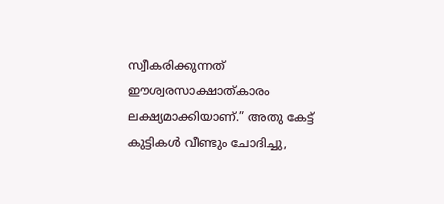സ്വീകരിക്കുന്നത് ഈശ്വരസാക്ഷാത്കാരം ലക്ഷ്യമാക്കിയാണ്.” അതു കേട്ട് കുട്ടികള്‍ വീണ്ടും ചോദിച്ചു,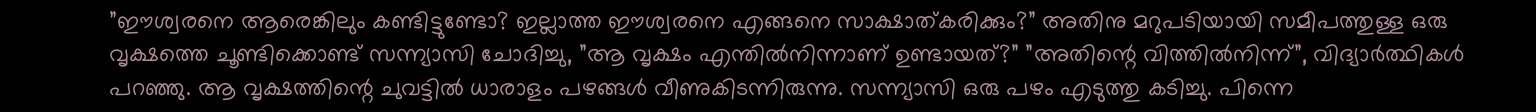”ഈശ്വരനെ ആരെങ്കിലും കണ്ടിട്ടുണ്ടോ? ഇല്ലാത്ത ഈശ്വരനെ എങ്ങനെ സാക്ഷാത്കരിക്കും?” അതിനു മറുപടിയായി സമീപത്തുള്ള ഒരു വൃക്ഷത്തെ ചൂണ്ടിക്കൊണ്ട് സന്ന്യാസി ചോദിച്ചു, ”ആ വൃക്ഷം എന്തില്‍നിന്നാണ് ഉണ്ടായത്?” ”അതിന്റെ വിത്തില്‍നിന്ന്”, വിദ്യാര്‍ത്ഥികള്‍ പറഞ്ഞു. ആ വൃക്ഷത്തിന്റെ ചുവട്ടില്‍ ധാരാളം പഴങ്ങള്‍ വീണുകിടന്നിരുന്നു. സന്ന്യാസി ഒരു പഴം എടുത്തു കടിച്ചു. പിന്നെ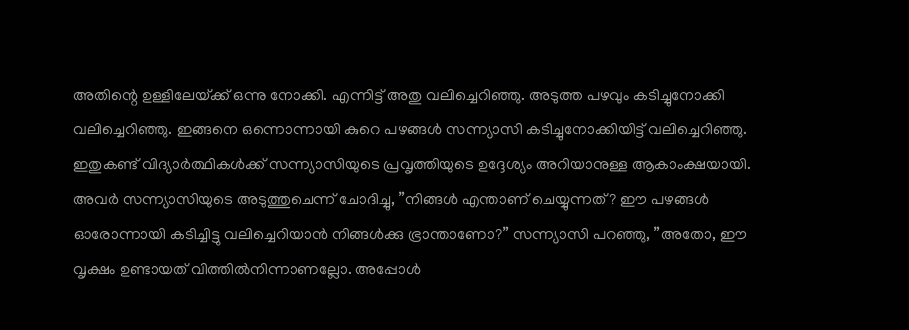അതിന്റെ ഉള്ളിലേയ്‌ക്ക് ഒന്നു നോക്കി. എന്നിട്ട് അതു വലിച്ചെറിഞ്ഞു. അടുത്ത പഴവും കടിച്ചുനോക്കി വലിച്ചെറിഞ്ഞു. ഇങ്ങനെ ഒന്നൊന്നായി കുറെ പഴങ്ങള്‍ സന്ന്യാസി കടിച്ചുനോക്കിയിട്ട് വലിച്ചെറിഞ്ഞു. ഇതുകണ്ട് വിദ്യാര്‍ത്ഥികള്‍ക്ക് സന്ന്യാസിയുടെ പ്രവൃത്തിയുടെ ഉദ്ദേശ്യം അറിയാനുള്ള ആകാംക്ഷയായി. അവര്‍ സന്ന്യാസിയുടെ അടുത്തുചെന്ന് ചോദിച്ചു, ”നിങ്ങള്‍ എന്താണ് ചെയ്യുന്നത്? ഈ പഴങ്ങള്‍ ഓരോന്നായി കടിച്ചിട്ടു വലിച്ചെറിയാന്‍ നിങ്ങള്‍ക്കു ഭ്രാന്താണോ?” സന്ന്യാസി പറഞ്ഞു, ”അതോ, ഈ വൃക്ഷം ഉണ്ടായത് വിത്തില്‍നിന്നാണല്ലോ. അപ്പോള്‍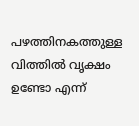പഴത്തിനകത്തുള്ള വിത്തില്‍ വൃക്ഷം ഉണ്ടോ എന്ന്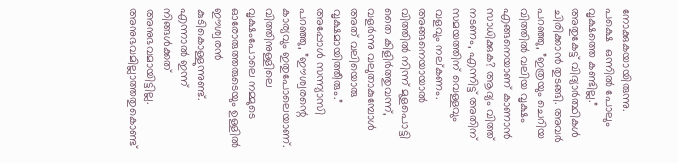നോക്കുകയായിരുന്നു. പക്ഷെ  ഒന്നില്‍ പോലും വൃക്ഷത്തെ കണ്ടില്ല.” അതുകേട്ട് വിദ്യാര്‍ത്ഥികള്‍ ചിരിക്കാന്‍ തുടങ്ങി. അവര്‍ പറഞ്ഞു, ”ഇത്രയും ചെറിയ വിത്തില്‍ വലിയ വൃക്ഷം എങ്ങനെയാണ് കാണാന്‍ സാധിക്കുക? ആദ്യം വിത്ത് നടണം, എന്നിട്ട് അതിന് സമയത്തിന് വെള്ളവും വളവും നല്കണം. അങ്ങനെയായാല്‍ വിത്തില്‍ നിന്ന് മുളപൊട്ടി തൈ കിളിര്‍ത്തുവന്ന്, വളര്‍ന്നു വലുതാകുമ്പോള്‍  അത് വലിയൊരു വൃക്ഷമായിത്തീരും.” അപ്പോള്‍ സന്ന്യാസി പറഞ്ഞു, ”ഈശ്വരന്റെ കാര്യവും ഇതുപോലെയാണ്. വിത്തിനുള്ളിലെ വൃക്ഷംപോലെ നമ്മുടെ ഓരോരുത്തരുടെയും ഉള്ളില്‍ ഈശ്വരന്‍ കുടികൊള്ളുന്നുണ്ട്. എന്നാല്‍ ഇന്ന് നിങ്ങള്‍ക്കത് അനുഭവമായിട്ടില്ല. അനുഭവമില്ലാത്തതുകൊണ്ട്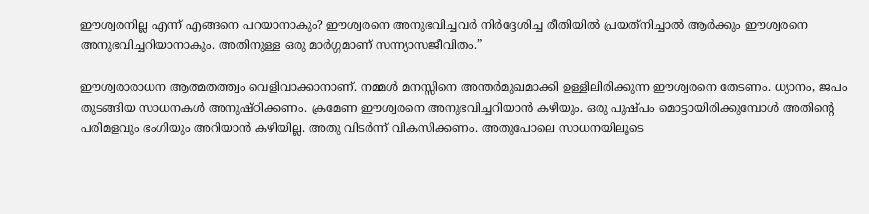ഈശ്വരനില്ല എന്ന് എങ്ങനെ പറയാനാകും? ഈശ്വരനെ അനുഭവിച്ചവര്‍ നിര്‍ദ്ദേശിച്ച രീതിയില്‍ പ്രയത്‌നിച്ചാല്‍ ആര്‍ക്കും ഈശ്വരനെ അനുഭവിച്ചറിയാനാകും. അതിനുള്ള ഒരു മാര്‍ഗ്ഗമാണ് സന്ന്യാസജീവിതം.”

ഈശ്വരാരാധന ആത്മതത്ത്വം വെളിവാക്കാനാണ്. നമ്മള്‍ മനസ്സിനെ അന്തര്‍മുഖമാക്കി ഉള്ളിലിരിക്കുന്ന ഈശ്വരനെ തേടണം. ധ്യാനം, ജപം തുടങ്ങിയ സാധനകള്‍ അനുഷ്ഠിക്കണം. ക്രമേണ ഈശ്വരനെ അനുഭവിച്ചറിയാന്‍ കഴിയും. ഒരു പുഷ്പം മൊട്ടായിരിക്കുമ്പോള്‍ അതിന്റെ പരിമളവും ഭംഗിയും അറിയാന്‍ കഴിയില്ല. അതു വിടര്‍ന്ന് വികസിക്കണം. അതുപോലെ സാധനയിലൂടെ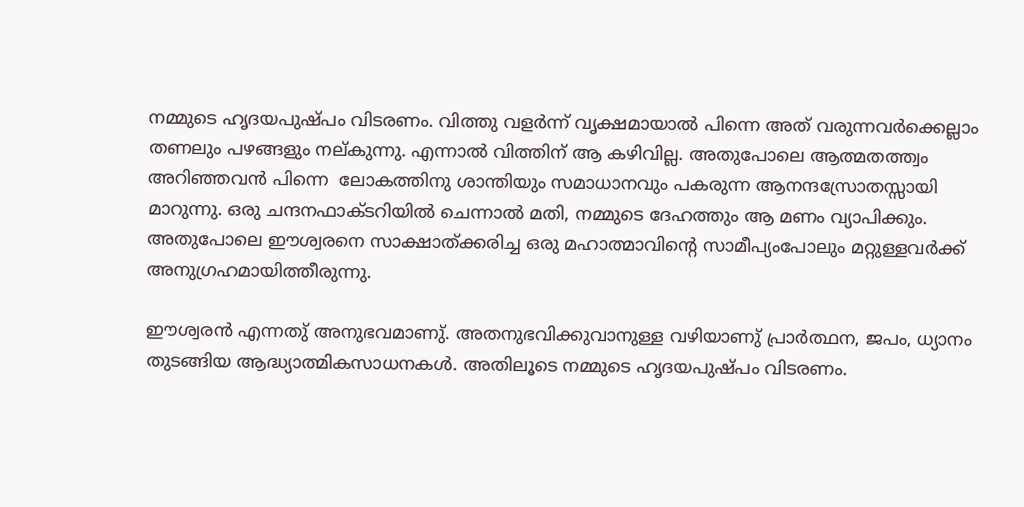നമ്മുടെ ഹൃദയപുഷ്പം വിടരണം. വിത്തു വളര്‍ന്ന് വൃക്ഷമായാല്‍ പിന്നെ അത് വരുന്നവര്‍ക്കെല്ലാം തണലും പഴങ്ങളും നല്കുന്നു. എന്നാല്‍ വിത്തിന് ആ കഴിവില്ല. അതുപോലെ ആത്മതത്ത്വം അറിഞ്ഞവന്‍ പിന്നെ  ലോകത്തിനു ശാന്തിയും സമാധാനവും പകരുന്ന ആനന്ദസ്രോതസ്സായി  മാറുന്നു. ഒരു ചന്ദനഫാക്ടറിയില്‍ ചെന്നാല്‍ മതി, നമ്മുടെ ദേഹത്തും ആ മണം വ്യാപിക്കും. അതുപോലെ ഈശ്വരനെ സാക്ഷാത്ക്കരിച്ച ഒരു മഹാത്മാവിന്റെ സാമീപ്യംപോലും മറ്റുള്ളവര്‍ക്ക് അനുഗ്രഹമായിത്തീരുന്നു.

ഈശ്വരന്‍ എന്നതു് അനുഭവമാണു്. അതനുഭവിക്കുവാനുള്ള വഴിയാണു് പ്രാര്‍ത്ഥന, ജപം, ധ്യാനം തുടങ്ങിയ ആദ്ധ്യാത്മികസാധനകള്‍. അതിലൂടെ നമ്മുടെ ഹൃദയപുഷ്പം വിടരണം.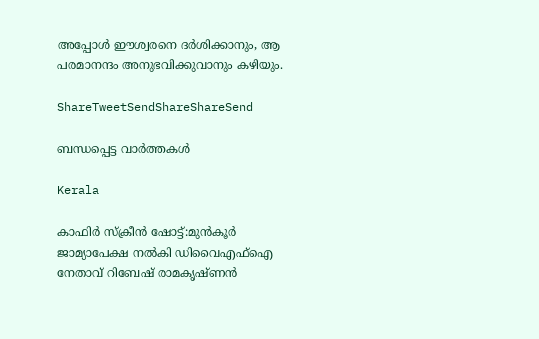അപ്പോള്‍ ഈശ്വരനെ ദര്‍ശിക്കാനും, ആ പരമാനന്ദം അനുഭവിക്കുവാനും കഴിയും.

ShareTweetSendShareShareSend

ബന്ധപ്പെട്ട വാര്‍ത്തകള്‍

Kerala

കാഫിര്‍ സ്‌ക്രീന്‍ ഷോട്ട്:മുന്‍കൂര്‍ ജാമ്യാപേക്ഷ നല്‍കി ഡിവൈഎഫ്‌ഐ നേതാവ് റിബേഷ് രാമകൃഷ്ണന്‍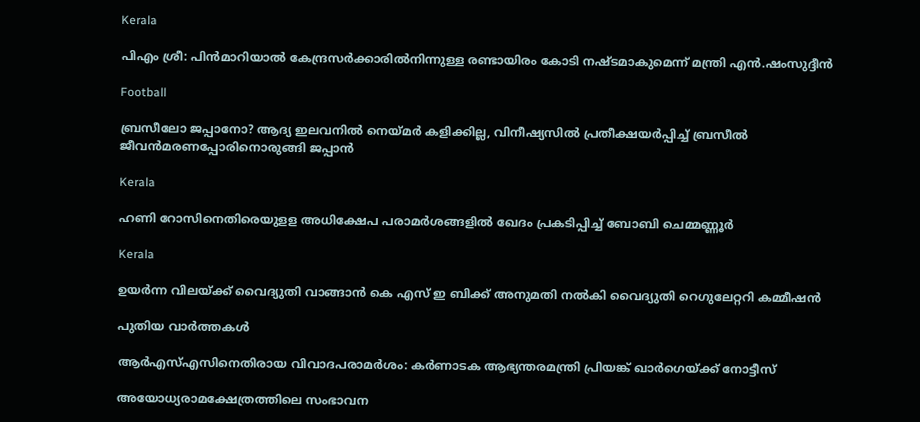Kerala

പിഎം ശ്രീ: പിന്‍മാറിയാല്‍ കേന്ദ്രസര്‍ക്കാരില്‍നിന്നുള്ള രണ്ടായിരം കോടി നഷ്ടമാകുമെന്ന് മന്ത്രി എന്‍.ഷംസുദ്ദീന്‍

Football

ബ്രസീലോ ജപ്പാനോ? ആദ്യ ഇലവനില്‍ നെയ്‌മര്‍ കളിക്കില്ല, വിനീഷ്യസില്‍ പ്രതീക്ഷയര്‍പ്പിച്ച് ബ്രസീല്‍ ജീവന്‍മരണപ്പോരിനൊരുങ്ങി ജപ്പാന്‍

Kerala

ഹണി റോസിനെതിരെയുളള അധിക്ഷേപ പരാമര്‍ശങ്ങളില്‍ ഖേദം പ്രകടിപ്പിച്ച് ബോബി ചെമ്മണ്ണൂര്‍

Kerala

ഉയര്‍ന്ന വിലയ്‌ക്ക് വൈദ്യുതി വാങ്ങാന്‍ കെ എസ് ഇ ബിക്ക് അനുമതി നല്‍കി വൈദ്യുതി റെഗുലേറ്ററി കമ്മീഷന്‍

പുതിയ വാര്‍ത്തകള്‍

ആര്‍എസ്എസിനെതിരായ വിവാദപരാമര്‍ശം: കര്‍ണാടക ആഭ്യന്തരമന്ത്രി പ്രിയങ്ക് ഖാര്‍ഗെയ്‌ക്ക് നോട്ടീസ്

അയോധ്യരാമക്ഷേത്രത്തിലെ സംഭാവന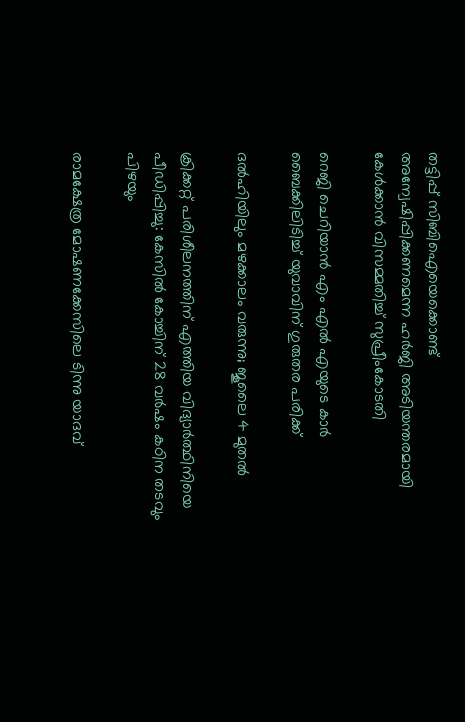തട്ടിപ്പ് സിബിഐയെക്കൊണ്ട് അന്വേഷിപ്പിക്കണമെന്ന ഹര്‍ജി അടിയന്തരമായി കേള്‍ക്കാന്‍ വിസമ്മതിച്ച് സുപ്രീംകോടതി

റെജി ചെറിയാന്‍ എം എല്‍ എയുടെ കാര്‍ ബൈക്കിലിടിച്ച് യുവാവിന് ഗുരുതര പരിക്ക്

ദൽഹിയിലും മഴക്കാലം വരുന്നു; ജൂലൈ 4 മുതൽ

ക്രിക്കറ്റ് പരിശീലനത്തിന് എത്തിയ വിദ്യാര്‍ത്ഥിനിയെ പീഡിപ്പിച്ചു: കേസില്‍ കോച്ചിന് 28 വര്‍ഷം കഠിന തടവും പിഴയും

രാമക്ഷേത്ര മോഷണക്കേസിലെ ടിന്നു യാദവ്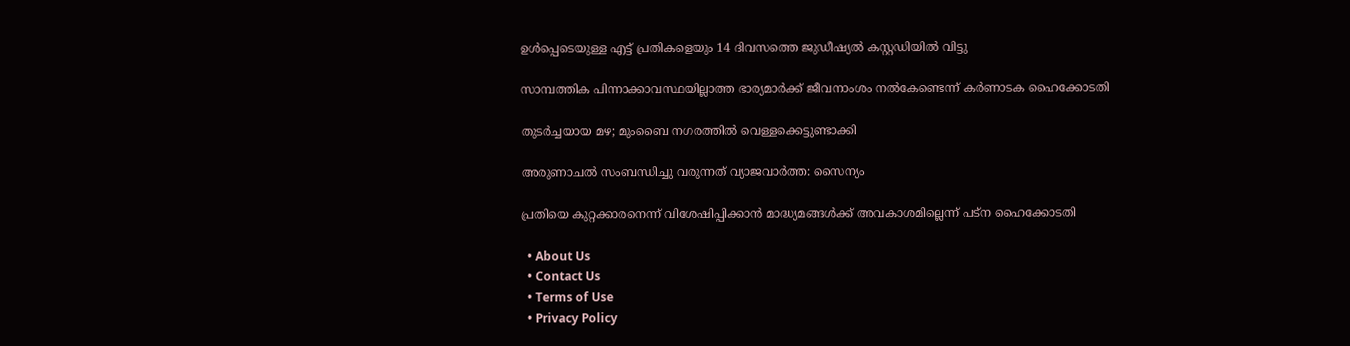ഉൾപ്പെടെയുള്ള എട്ട് പ്രതികളെയും 14 ദിവസത്തെ ജുഡീഷ്യൽ കസ്റ്റഡിയിൽ വിട്ടു

സാമ്പത്തിക പിന്നാക്കാവസ്ഥയില്ലാത്ത ഭാര്യമാര്‍ക്ക് ജീവനാംശം നല്‍കേണ്ടെന്ന് കര്‍ണാടക ഹൈക്കോടതി

തുടർച്ചയായ മഴ; മുംബൈ നഗരത്തിൽ വെള്ളക്കെട്ടുണ്ടാക്കി

അരുണാചൽ സംബന്ധിച്ചു വരുന്നത് വ്യാജവാർത്ത: സൈന്യം

പ്രതിയെ കുറ്റക്കാരനെന്ന് വിശേഷിപ്പിക്കാന്‍ മാദ്ധ്യമങ്ങള്‍ക്ക് അവകാശമില്ലെന്ന് പട്ന ഹൈക്കോടതി

  • About Us
  • Contact Us
  • Terms of Use
  • Privacy Policy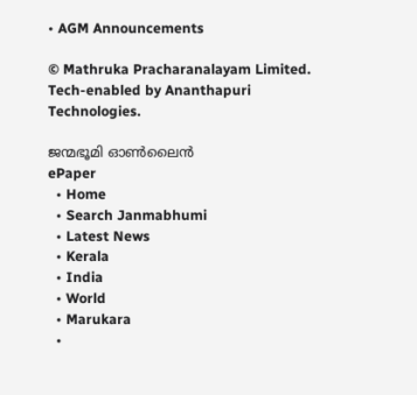• AGM Announcements

© Mathruka Pracharanalayam Limited.
Tech-enabled by Ananthapuri Technologies.

ജന്മഭൂമി ഓണ്‍ലൈന്‍
ePaper
  • Home
  • Search Janmabhumi
  • Latest News
  • Kerala
  • India
  • World
  • Marukara
  •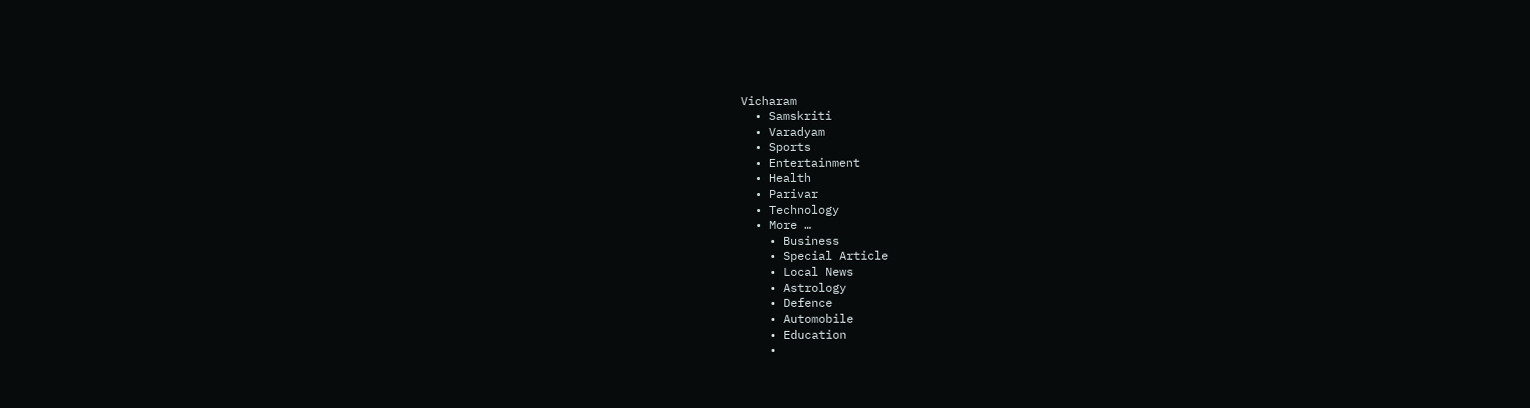Vicharam
  • Samskriti
  • Varadyam
  • Sports
  • Entertainment
  • Health
  • Parivar
  • Technology
  • More …
    • Business
    • Special Article
    • Local News
    • Astrology
    • Defence
    • Automobile
    • Education
    •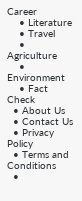Career
    • Literature
    • Travel
    • Agriculture
    • Environment
    • Fact Check
  • About Us
  • Contact Us
  • Privacy Policy
  • Terms and Conditions
  •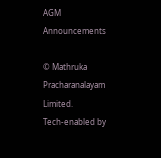AGM Announcements

© Mathruka Pracharanalayam Limited.
Tech-enabled by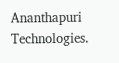Ananthapuri Technologies.